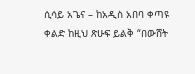ሲሳይ አጌና – ከአዲስ አበባ ቀጣዩ ቀልድ ከዚህ ጽሁፍ ይልቅ “በውሸት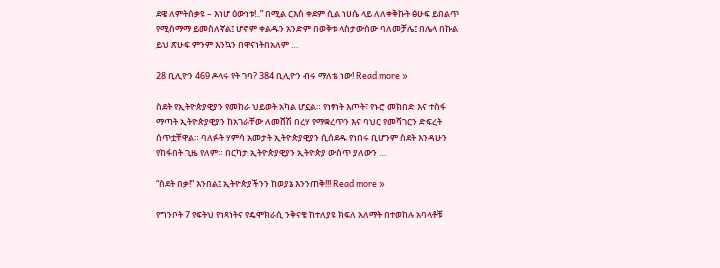ደዌ ለምትሰቃዩ – እነሆ ዕውነቱ!..” በሚል ርእስ ቀደም ሲል ነሀሴ ላይ ለለቀቅኩት ፅሁፍ ይበልጥ የሚስማማ ይመስለኛል፤ ሆኖም ቀልዱን አንድም በወቅቱ ላስታውሰው ባለመቻሌ፤ በሌላ በኩል ይህ ጽሁፍ ምንም እንኳን በዋናነትበአለም …

28 ቢሊዮን 469 ዶላሩ የት ገባ? 384 ቢሊዮን ብሩ ማለቴ ነው! Read more »

ስደት የኢትዮጵያዊያን የመከራ ህይወት አካል ሆኗል። የነፃነት እጦት፣ የኑሮ መክበድ እና ተስፋ ማጣት ኢትዮጵያዊያን ከአገራቸው ለመሸሽ በረሃ የማቋረጥን እና ባህር የመሻገርን ድፍረት ሰጥቷቸዋል። ባለፉት ሃምሳ አመታት ኢትዮጵያዊያን ሲሰደዱ የነበሩ ቢሆንም ስደት እንዳሁን የከፋበት ጊዜ የለም። በርካታ ኢትዮጵያዊያን ኢትዮጵያ ውስጥ ያለውን …

“ስደት በቃ!” እንበል፤ ኢትዮጵያችንን ከወያኔ እንንጠቅ!!! Read more »

የግንቦት 7 የፍትህ የነጻነትና የዴሞክራሲ ንቅናቄ ከተለያዩ ክፍለ አለማት በተወከሉ አባላቶቹ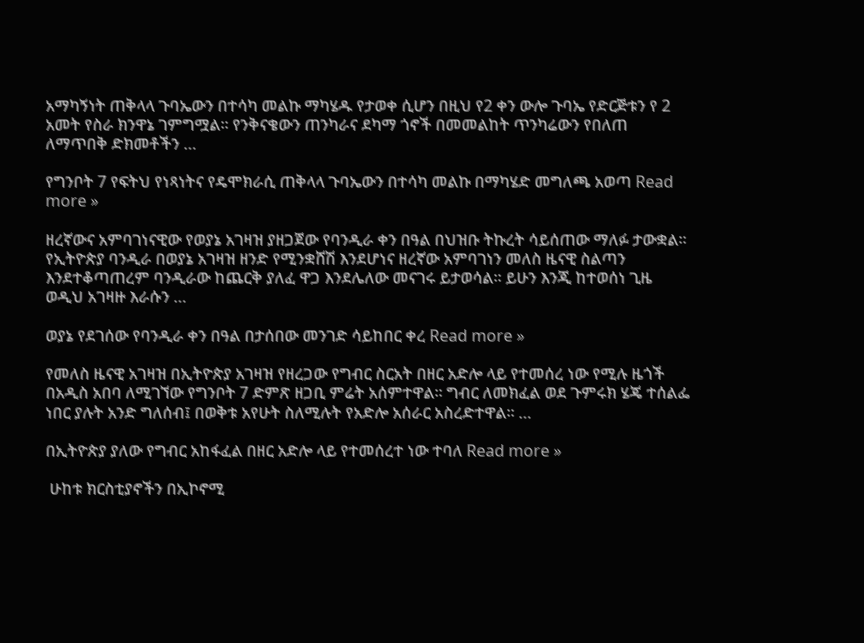አማካኝነት ጠቅላላ ጉባኤውን በተሳካ መልኩ ማካሄዱ የታወቀ ሲሆን በዚህ የ2 ቀን ውሎ ጉባኤ የድርጅቱን የ 2 አመት የስራ ክንዋኔ ገምግሟል፡፡ የንቅናቄውን ጠንካራና ደካማ ጎኖች በመመልከት ጥንካሬውን የበለጠ ለማጥበቅ ድክመቶችን …

የግንቦት 7 የፍትህ የነጻነትና የዴሞክራሲ ጠቅላላ ጉባኤውን በተሳካ መልኩ በማካሄድ መግለጫ አወጣ Read more »

ዘረኛውና አምባገነናዊው የወያኔ አገዛዝ ያዘጋጀው የባንዲራ ቀን በዓል በህዝቡ ትኩረት ሳይሰጠው ማለፉ ታውቋል። የኢትዮጵያ ባንዲራ በወያኔ አገዛዝ ዘንድ የሚንቋሸሽ እንደሆነና ዘረኛው አምባገነን መለስ ዜናዊ ስልጣን እንደተቆጣጠረም ባንዲራው ከጨርቅ ያለፈ ዋጋ እንደሌለው መናገሩ ይታወሳል። ይሁን እንጂ ከተወሰነ ጊዜ ወዲህ አገዛዙ እራሱን …

ወያኔ የደገሰው የባንዲራ ቀን በዓል በታሰበው መንገድ ሳይከበር ቀረ Read more »

የመለስ ዜናዊ አገዛዝ በኢትዮጵያ አገዛዝ የዘረጋው የግብር ስርአት በዘር አድሎ ላይ የተመሰረ ነው የሚሉ ዜጎች በአዲስ አበባ ለሚገኘው የግንቦት 7 ድምጽ ዘጋቢ ምሬት አሰምተዋል። ግብር ለመክፈል ወደ ጉምሩክ ሄጄ ተሰልፌ ነበር ያሉት አንድ ግለሰብ፤ በወቅቱ አየሁት ስለሚሉት የአድሎ አሰራር አስረድተዋል። …

በኢትዮጵያ ያለው የግብር አከፋፈል በዘር አድሎ ላይ የተመሰረተ ነው ተባለ Read more »

 ሁከቱ ክርስቲያኖችን በኢኮኖሚ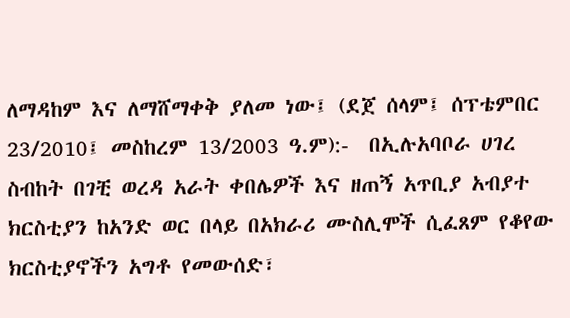ለማዳከም እና ለማሸማቀቅ ያለመ ነው፤ (ደጀ ሰላም፤ ሰፕቴምበር 23/2010፤ መስከረም 13/2003 ዓ.ም):-  በኢሉአባቦራ ሀገረ ስብከት በገቺ ወረዳ አራት ቀበሌዎች እና ዘጠኝ አጥቢያ አብያተ ክርስቲያን ከአንድ ወር በላይ በአክራሪ ሙስሊሞች ሲፈጸም የቆየው ክርስቲያኖችን አግቶ የመውሰድ፣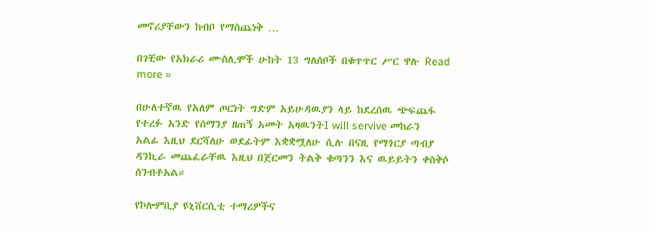መኖሪያቸውን ከብቦ የማስጨነቅ …

በገቺው የአክራሪ ሙስሊሞች ሁከት 13 ግለሰቦች በቁጥጥር ሥር ዋሉ Read more »

በሁለተኛዉ የአለም ጦርነት ግድም አይሁዳዉያን ላይ ከደረሰዉ ጭፍጨፋ የተረፉ አንድ የሰማንያ ዘጠኝ አመት አዛዉንትI will servive መከራን አልፊ እዚህ ደርሻለሁ ወደፊትም እቋቋሟለሁ ሲሉ በናዚ የማጎርያ ጣብያ ዳንኪራ መጨፈራቸዉ እዚህ በጀርመን ትልቅ ቁጣንን እና ዉይይትን ቀስቅሶ ሰንብቶአል።

የኮሎምቢያ ዩኒቨርሲቲ ተማሪዎችና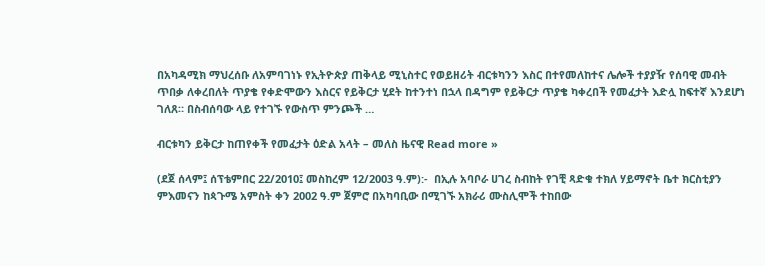በአካዳሚክ ማህረሰቡ ለአምባገነኑ የኢትዮጵያ ጠቅላይ ሚኒስተር የወይዘሪት ብርቱካንን እስር በተየመለከተና ሌሎች ተያያዥ የሰባዊ መብት ጥበቃ ለቀረበለት ጥያቄ የቀድሞውን እስርና የይቅርታ ሂደት ከተንተነ በኋላ በዳግም የይቅርታ ጥያቄ ካቀረበች የመፈታት እድሏ ከፍተኛ እንደሆነ ገለጸ። በስብሰባው ላይ የተገኙ የውስጥ ምንጮች …

ብርቱካን ይቅርታ ከጠየቀች የመፈታት ዕድል አላት – መለስ ዜናዊ Read more »

(ደጀ ሰላም፤ ሰፕቴምበር 22/2010፤ መስከረም 12/2003 ዓ.ም):-  በኢሉ አባቦራ ሀገረ ስብከት የገቺ ጻድቁ ተክለ ሃይማኖት ቤተ ክርስቲያን ምእመናን ከጳጉሜ አምስት ቀን 2002 ዓ.ም ጀምሮ በአካባቢው በሚገኙ አክራሪ ሙስሊሞች ተከበው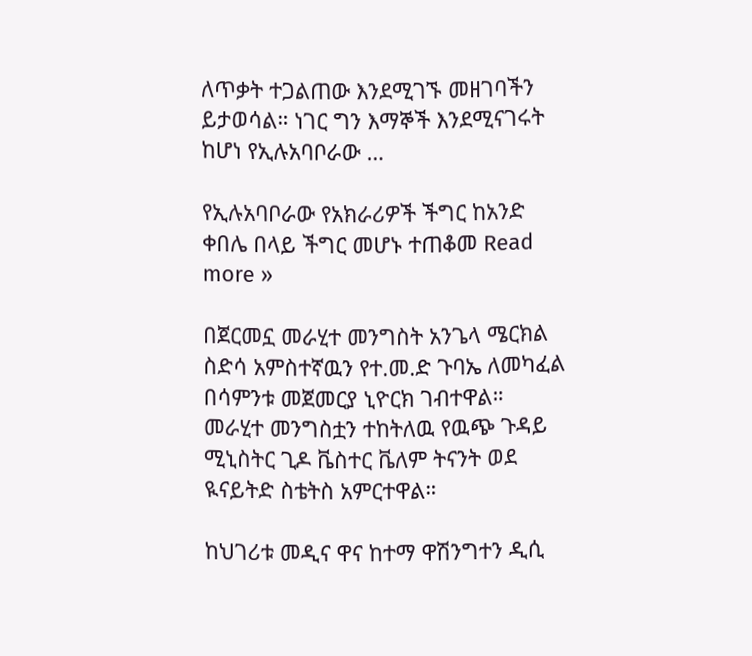ለጥቃት ተጋልጠው እንደሚገኙ መዘገባችን ይታወሳል። ነገር ግን እማኞች እንደሚናገሩት ከሆነ የኢሉአባቦራው …

የኢሉአባቦራው የአክራሪዎች ችግር ከአንድ ቀበሌ በላይ ችግር መሆኑ ተጠቆመ Read more »

በጀርመኗ መራሂተ መንግስት አንጌላ ሜርክል ስድሳ አምስተኛዉን የተ.መ.ድ ጉባኤ ለመካፈል በሳምንቱ መጀመርያ ኒዮርክ ገብተዋል። መራሂተ መንግስቷን ተከትለዉ የዉጭ ጉዳይ ሚኒስትር ጊዶ ቬስተር ቬለም ትናንት ወደ ዪናይትድ ስቴትስ አምርተዋል።

ከህገሪቱ መዲና ዋና ከተማ ዋሽንግተን ዲሲ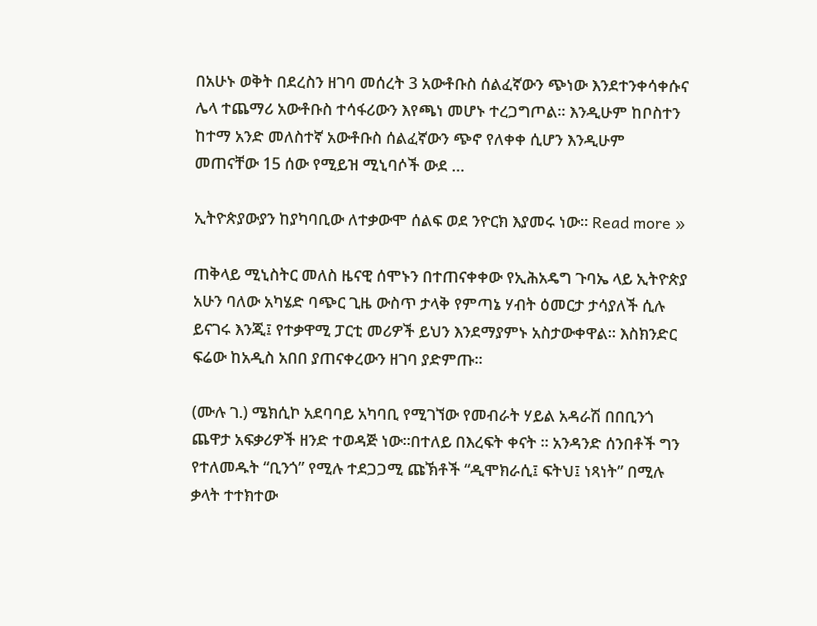በአሁኑ ወቅት በደረስን ዘገባ መሰረት 3 አውቶቡስ ሰልፈኛውን ጭነው እንደተንቀሳቀሱና ሌላ ተጨማሪ አውቶቡስ ተሳፋሪውን እየጫነ መሆኑ ተረጋግጦል። እንዲሁም ከቦስተን ከተማ አንድ መለስተኛ አውቶቡስ ሰልፈኛውን ጭኖ የለቀቀ ሲሆን እንዲሁም መጠናቸው 15 ሰው የሚይዝ ሚኒባሶች ውደ …

ኢትዮጵያውያን ከያካባቢው ለተቃውሞ ሰልፍ ወደ ንዮርክ እያመሩ ነው። Read more »

ጠቅላይ ሚኒስትር መለስ ዜናዊ ሰሞኑን በተጠናቀቀው የኢሕአዴግ ጉባኤ ላይ ኢትዮጵያ አሁን ባለው አካሄድ ባጭር ጊዜ ውስጥ ታላቅ የምጣኔ ሃብት ዕመርታ ታሳያለች ሲሉ ይናገሩ እንጂ፤ የተቃዋሚ ፓርቲ መሪዎች ይህን እንደማያምኑ አስታውቀዋል፡፡ እስክንድር ፍሬው ከአዲስ አበበ ያጠናቀረውን ዘገባ ያድምጡ፡፡

(ሙሉ ገ.) ሜክሲኮ አደባባይ አካባቢ የሚገኘው የመብራት ሃይል አዳራሽ በበቢንጎ ጨዋታ አፍቃሪዎች ዘንድ ተወዳጅ ነው።በተለይ በእረፍት ቀናት ። አንዳንድ ሰንበቶች ግን የተለመዱት “ቢንጎ” የሚሉ ተደጋጋሚ ጩኽቶች “ዲሞክራሲ፤ ፍትህ፤ ነጻነት” በሚሉ ቃላት ተተክተው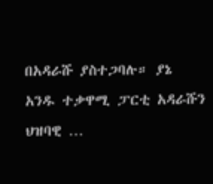በአዳራሹ ያስተጋባሉ። ያኔ አንዱ ተቃዋሚ ፓርቲ አዳራሹን ህዝባዊ …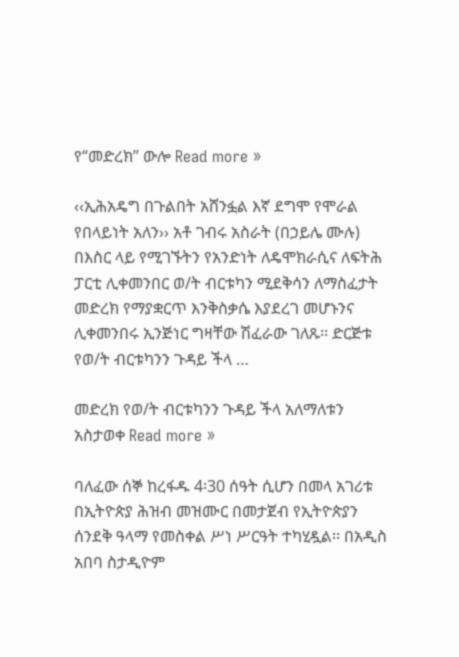የ“መድረክ” ውሎ Read more »

‹‹ኢሕአዴግ በጉልበት አሸንፏል እኛ ደግሞ የሞራል የበላይነት አለን›› አቶ ገብሩ አስራት (በኃይሌ ሙሉ) በእስር ላይ የሚገኙትን የአንድነት ለዴሞክራሲና ለፍትሕ ፓርቲ ሊቀመንበር ወ/ት ብርቱካን ሚደቅሳን ለማስፈታት መድረክ የማያቋርጥ እንቅስቃሴ እያደረገ መሆኑንና ሊቀመንበሩ ኢንጅነር ግዛቸው ሽፈራው ገለጹ፡፡ ድርጅቱ የወ/ት ብርቱካንን ጉዳይ ችላ …

መድረክ የወ/ት ብርቱካንን ጉዳይ ችላ አለማለቱን አስታወቀ Read more »

ባለፈው ሰኞ ከረፋዱ 4፡30 ሰዓት ሲሆን በመላ አገሪቱ በኢትዮጵያ ሕዝብ መዝሙር በመታጀብ የኢትዮጵያን ሰንደቅ ዓላማ የመስቀል ሥነ ሥርዓት ተካሂዷል፡፡ በአዲስ አበባ ስታዲዮም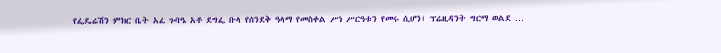የፌዴሬሽን ምክር ቤት አፈ ጉባዔ አቶ ደግፌ ቡላ የሰንደቅ ዓላማ የመስቀል ሥነ ሥርዓቱን የመሩ ሲሆን፣ ፕሬዚዳንት ግርማ ወልደ …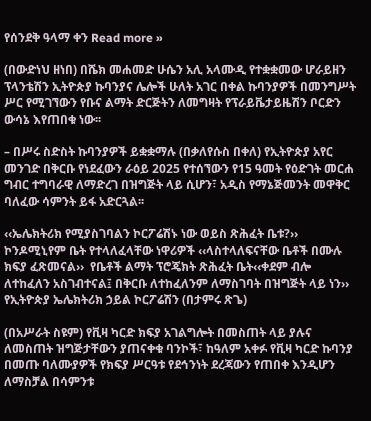የሰንደቅ ዓላማ ቀን Read more »

(በውድነህ ዘነበ) በሼክ መሐመድ ሁሴን አሊ አላሙዲ የተቋቋመው ሆራይዘን ፕላንቴሽን ኢትዮጵያ ኩባንያና ሌሎች ሁለት አገር በቀል ኩባንያዎች በመንግሥት ሥር የሚገኘውን የቡና ልማት ድርጅትን ለመግዛት የፕራይቬታይዜሽን ቦርድን ውሳኔ እየጠበቁ ነው፡፡

– በሥሩ ስድስት ኩባንያዎች ይቋቋማሉ (በቃለየሱስ በቀለ) የኢትዮጵያ አየር መንገድ በቅርቡ የነደፈውን ራዕይ 2025 የተሰኘውን የ15 ዓመት የዕድገት መርሐ ግብር ተግባራዊ ለማድረገ በዝግጅት ላይ ሲሆን፣ አዲስ የማኔጅመንት መዋቅር ባለፈው ሳምንት ይፋ አድርጓል፡፡

‹‹ኤሌክትሪክ የሚያስገባልን ኮርፖሬሽኑ ነው ወይስ ጽሕፈት ቤቱ?›› ኮንዶሚኒየም ቤት የተላለፈላቸው ነዋሪዎች ‹‹ላስተላለፍናቸው ቤቶች በሙሉ ክፍያ ፈጽመናል››  የቤቶች ልማት ፕሮጄክት ጽሕፈት ቤት‹‹ቀደም ብሎ ለተከፈለን አስገብተናል፤ በቅርቡ ለተከፈለንም ለማስገባት በዝግጅት ላይ ነን›› የኢትዮጵያ ኤሌክትሪክ ኃይል ኮርፖሬሽን (በታምሩ ጽጌ)

(በአሥራት ስዩም) የቪዛ ካርድ ክፍያ አገልግሎት በመስጠት ላይ ያሉና ለመስጠት ዝግጅታቸውን ያጠናቀቁ ባንኮች፣ ከዓለም አቀፉ የቪዛ ካርድ ኩባንያ በመጡ ባለሙያዎች የክፍያ ሥርዓቱ የደኅንነት ደረጃውን የጠበቀ እንዲሆን ለማስቻል በሳምንቱ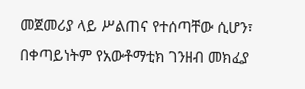መጀመሪያ ላይ ሥልጠና የተሰጣቸው ሲሆን፣ በቀጣይነትም የአውቶማቲክ ገንዘብ መክፈያ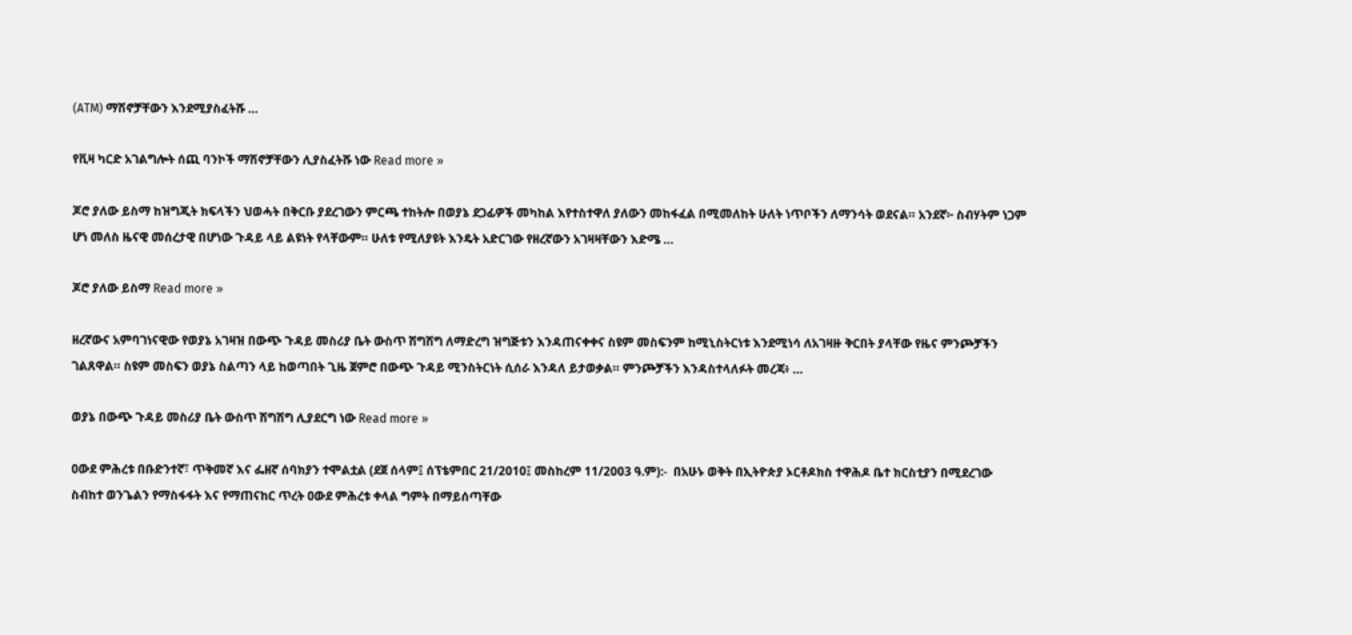(ATM) ማሽኖቻቸውን እንደሚያስፈትሹ …

የቪዛ ካርድ አገልግሎት ሰጪ ባንኮች ማሽኖቻቸውን ሊያስፈትሹ ነው Read more »

ጆሮ ያለው ይስማ ከዝግጂት ክፍላችን ህወሓት በቅርቡ ያደረገውን ምርጫ ተከትሎ በወያኔ ደጋፊዎች መካከል እየተስተዋለ ያለውን መከፋፈል በሚመለከት ሁለት ነጥቦችን ለማንሳት ወደናል። አንደኛ፦ ስብሃትም ነጋም ሆነ መለስ ዜናዊ መሰረታዊ በሆነው ጉዳይ ላይ ልዩነት የላቸውም። ሁለቱ የሚለያዩት እንዴት አድርገው የዘረኛውን አገዛዛቸውን እድሜ …

ጆሮ ያለው ይስማ Read more »

ዘረኛውና አምባገነናዊው የወያኔ አገዛዝ በውጭ ጉዳይ መስሪያ ቤት ውስጥ ሽግሽግ ለማድረግ ዝግጅቱን እንዳጠናቀቀና ስዩም መስፍንም ከሚኒስትርነቱ እንደሚነሳ ለአገዛዙ ቅርበት ያላቸው የዜና ምንጮቻችን ገልጸዋል። ስዩም መስፍን ወያኔ ስልጣን ላይ ከወጣበት ጊዜ ጀምሮ በውጭ ጉዳይ ሚንስትርነት ሲሰራ እንዳለ ይታወቃል። ምንጮቻችን እንዳስተላለፉት መረጃ፥ …

ወያኔ በውጭ ጉዳይ መስሪያ ቤት ውስጥ ሽግሽግ ሊያደርግ ነው Read more »

ዐውደ ምሕረቱ በቡድንተኛ፣ ጥቅመኛ እና ፌዘኛ ሰባክያን ተሞልቷል (ደጀ ሰላም፤ ሰፕቴምበር 21/2010፤ መስከረም 11/2003 ዓ.ም):-  በአሁኑ ወቅት በኢትዮጵያ ኦርቶዶክስ ተዋሕዶ ቤተ ክርስቲያን በሚደረገው ስብከተ ወንጌልን የማስፋፋት እና የማጠናከር ጥረት ዐውደ ምሕረቱ ቀላል ግምት በማይሰጣቸው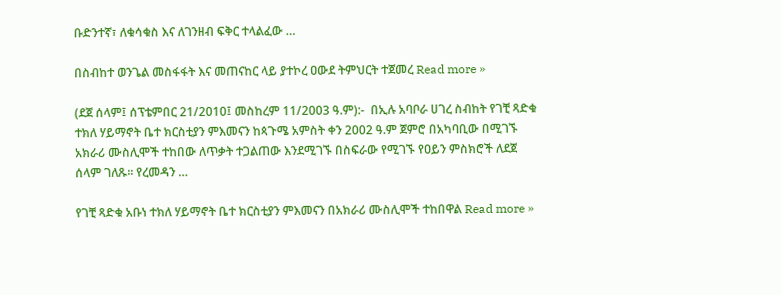ቡድንተኛ፣ ለቁሳቁስ እና ለገንዘብ ፍቅር ተላልፈው …

በስብከተ ወንጌል መስፋፋት እና መጠናከር ላይ ያተኮረ ዐውደ ትምህርት ተጀመረ Read more »

(ደጀ ሰላም፤ ሰፕቴምበር 21/2010፤ መስከረም 11/2003 ዓ.ም):-  በኢሉ አባቦራ ሀገረ ስብከት የገቺ ጻድቁ ተክለ ሃይማኖት ቤተ ክርስቲያን ምእመናን ከጳጉሜ አምስት ቀን 2002 ዓ.ም ጀምሮ በአካባቢው በሚገኙ አክራሪ ሙስሊሞች ተከበው ለጥቃት ተጋልጠው እንደሚገኙ በስፍራው የሚገኙ የዐይን ምስክሮች ለደጀ ሰላም ገለጹ፡፡ የረመዳን …

የገቺ ጻድቁ አቡነ ተክለ ሃይማኖት ቤተ ክርስቲያን ምእመናን በአክራሪ ሙስሊሞች ተከበዋል Read more »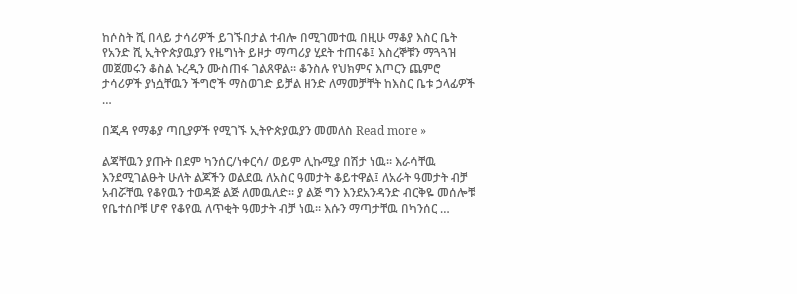ከሶስት ሺ በላይ ታሳሪዎች ይገኙበታል ተብሎ በሚገመተዉ በዚሁ ማቆያ እስር ቤት የአንድ ሺ ኢትዮጵያዉያን የዜግነት ይዞታ ማጣሪያ ሂደት ተጠናቆ፤ እስረኞቹን ማጓጓዝ መጀመሩን ቆስል ኑረዲን ሙስጠፋ ገልጸዋል። ቆንስሉ የህክምና እጦርን ጨምሮ ታሳሪዎች ያነሷቸዉን ችግሮች ማስወገድ ይቻል ዘንድ ለማመቻቸት ከእስር ቤቱ ኃላፊዎች …

በጂዳ የማቆያ ጣቢያዎች የሚገኙ ኢትዮጵያዉያን መመለስ Read more »

ልጃቸዉን ያጡት በደም ካንሰር/ነቀርሳ/ ወይም ሊኩሚያ በሽታ ነዉ። እራሳቸዉ እንደሚገልፁት ሁለት ልጆችን ወልደዉ ለአስር ዓመታት ቆይተዋል፤ ለአራት ዓመታት ብቻ አብሯቸዉ የቆየዉን ተወዳጅ ልጅ ለመዉለድ። ያ ልጅ ግን እንደአንዳንድ ብርቅዬ መሰሎቹ የቤተሰቦቹ ሆኖ የቆየዉ ለጥቂት ዓመታት ብቻ ነዉ። እሱን ማጣታቸዉ በካንሰር …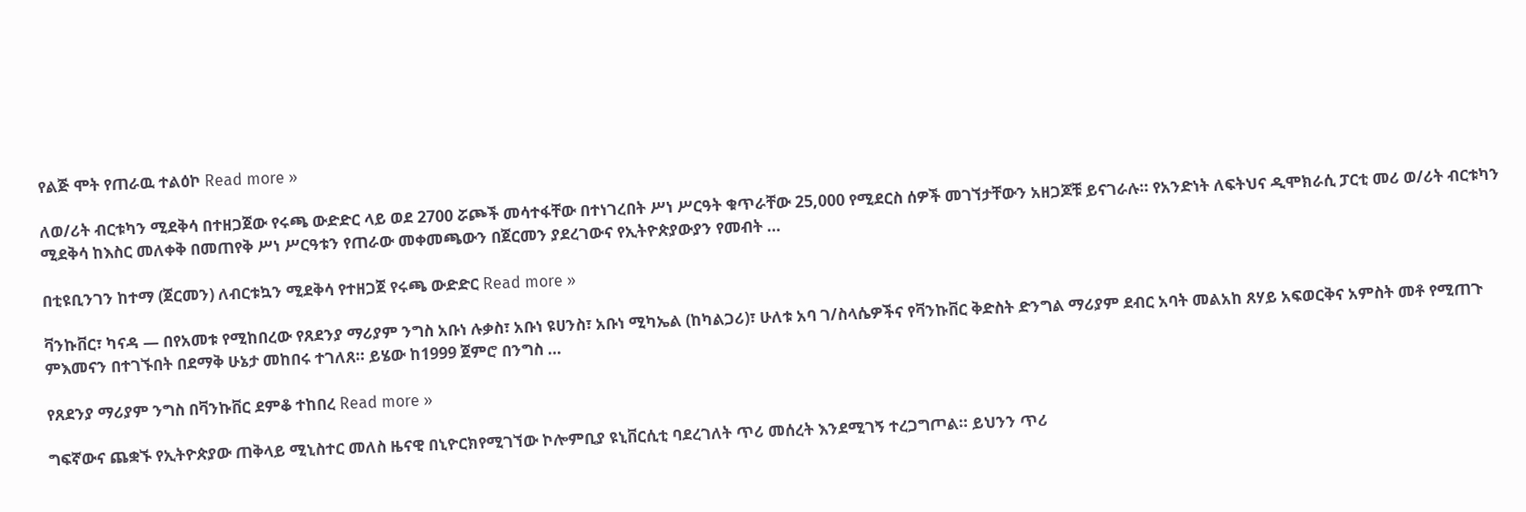የልጅ ሞት የጠራዉ ተልዕኮ Read more »

ለወ/ሪት ብርቱካን ሚደቅሳ በተዘጋጀው የሩጫ ውድድር ላይ ወደ 2700 ሯጮች መሳተፋቸው በተነገረበት ሥነ ሥርዓት ቁጥራቸው 25,000 የሚደርስ ሰዎች መገኘታቸውን አዘጋጆቹ ይናገራሉ። የአንድነት ለፍትህና ዲሞክራሲ ፓርቲ መሪ ወ/ሪት ብርቱካን ሚደቅሳ ከእስር መለቀቅ በመጠየቅ ሥነ ሥርዓቱን የጠራው መቀመጫውን በጀርመን ያደረገውና የኢትዮጵያውያን የመብት …

በቲዩቢንገን ከተማ (ጀርመን) ለብርቱኳን ሚደቅሳ የተዘጋጀ የሩጫ ውድድር Read more »

ቫንኩቨር፣ ካናዳ — በየአመቱ የሚከበረው የጸደንያ ማሪያም ንግስ አቡነ ሉቃስ፣ አቡነ ዩሀንስ፣ አቡነ ሚካኤል (ከካልጋሪ)፣ ሁለቱ አባ ገ/ስላሴዎችና የቫንኩቨር ቅድስት ድንግል ማሪያም ደብር አባት መልአከ ጸሃይ አፍወርቅና አምስት መቶ የሚጠጉ ምእመናን በተገኙበት በደማቅ ሁኔታ መከበሩ ተገለጸ። ይሄው ከ1999 ጀምሮ በንግስ …

የጸደንያ ማሪያም ንግስ በቫንኩቨር ደምቆ ተከበረ Read more »

ግፍኛውና ጨቋኙ የኢትዮጵያው ጠቅላይ ሚኒስተር መለስ ዜናዊ በኒዮርክየሚገኘው ኮሎምቢያ ዩኒቨርሲቲ ባደረገለት ጥሪ መሰረት እንደሚገኝ ተረጋግጦል። ይህንን ጥሪ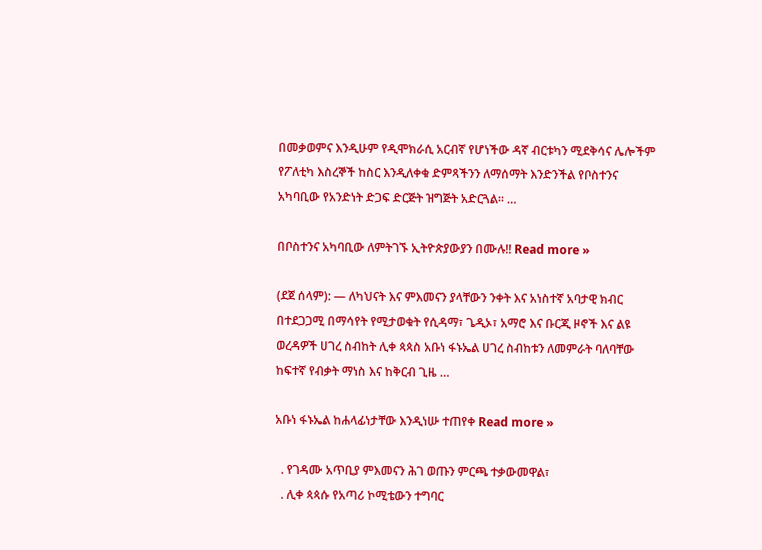በመቃወምና እንዲሁም የዲሞክራሲ አርብኛ የሆነችው ዳኛ ብርቱካን ሚደቅሳና ሌሎችም የፖለቲካ እስረኞች ከስር እንዲለቀቁ ድምጻችንን ለማሰማት እንድንችል የቦስተንና አካባቢው የአንድነት ድጋፍ ድርጅት ዝግጅት አድርጓል። …

በቦስተንና አካባቢው ለምትገኙ ኢትዮጵያውያን በሙሉ!! Read more »

(ደጀ ሰላም): — ለካህናት እና ምእመናን ያላቸውን ንቀት እና አነስተኛ አባታዊ ክብር በተደጋጋሚ በማሳየት የሚታወቁት የሲዳማ፣ ጌዲኦ፣ አማሮ እና ቡርጂ ዞኖች እና ልዩ ወረዳዎች ሀገረ ስብከት ሊቀ ጳጳስ አቡነ ፋኑኤል ሀገረ ስብከቱን ለመምራት ባለባቸው ከፍተኛ የብቃት ማነስ እና ከቅርብ ጊዜ …

አቡነ ፋኑኤል ከሐላፊነታቸው እንዲነሡ ተጠየቀ Read more »

  . የገዳሙ አጥቢያ ምእመናን ሕገ ወጡን ምርጫ ተቃውመዋል፣
  . ሊቀ ጳጳሱ የአጣሪ ኮሚቴውን ተግባር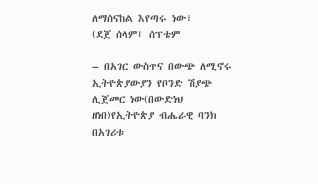ለማሰናከል እየጣሩ ነው፣
(ደጀ ሰላም፤ ሰፕቴም

– በአገር ውስጥና በውጭ ለሚኖሩ ኢትዮጵያውያን የቦንድ ሽያጭ ሊጀመር ነው(በውድነህ ዘነበ)የኢትዮጵያ ብሔራዊ ባንክ በአገሪቱ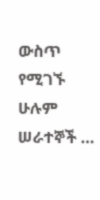ውስጥ የሚገኙ ሁሉም ሠራተኞች …